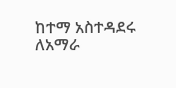ከተማ አስተዳደሩ ለአማራ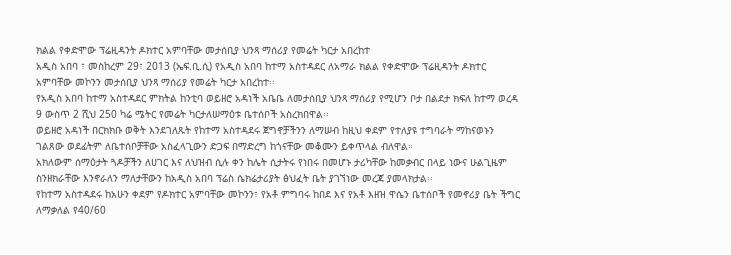ክልል የቀድሞው ፕሬዚዳንት ዶክተር አምባቸው መታሰቢያ ህንጻ ማሰሪያ የመሬት ካርታ አበረከተ
አዲስ አበባ ፣ መስከረም 29፣ 2013 (ኤፍ.ቢ.ሲ) የአዲስ አበባ ከተማ አስተዳደር ለአማራ ክልል የቀድሞው ፕሬዚዳንት ዶክተር አምባቸው መኮንን መታሰቢያ ህንጻ ማሰሪያ የመሬት ካርታ አበረከተ፡፡
የአዲስ አበባ ከተማ አስተዳደር ምክትል ከንቲባ ወይዘሮ አዳነች አቤቤ ለመታሰቢያ ህንጻ ማሰሪያ የሚሆን ቦታ በልደታ ክፍለ ከተማ ወረዳ 9 ውስጥ 2 ሺህ 250 ካሬ ሜትር የመሬት ካርታለሠማዕቱ ቤተሰቦች አስረክበዋል፡፡
ወይዘሮ አዳነች በርክክቡ ወቅት እንደገለጹት የከተማ አስተዳደሩ ጀግኖቻችንን ለማሠብ ከዚህ ቀደም የተለያዩ ተግባራት ማከናወኑን ገልጸው ወደፊትም ለቤተሰቦቻቸው አስፈላጊውን ድጋፍ በማድረግ ከጎናቸው መቆሙን ይቀጥላል ብለዋል።
አክለውም ሰማዕታት ጓዶቻችን ለሀገር እና ለህዝብ ሲሉ ቀን ከሌት ሲታትሩ የነበሩ በመሆኑ ታሪካቸው ከመቃብር በላይ ነውና ሁልጊዜም ስንዘክራቸው እንኖራለን ማለታቸውን ከአዲስ አበባ ፕሬስ ሴክሬታሪያት ፅህፈት ቤት ያገኘነው መረጃ ያመላክታል፡፡
የከተማ አስተዳደሩ ከአሁን ቀደም የዶክተር አምባቸው መኮንን፣ የአቶ ምግባሩ ከበደ እና የአቶ እዘዝ ዋሴን ቤተሰቦች የመኖሪያ ቤት ችግር ለማቃለል የ40/60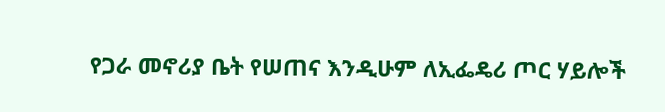የጋራ መኖሪያ ቤት የሠጠና እንዲሁም ለኢፌዴሪ ጦር ሃይሎች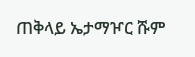ጠቅላይ ኤታማዦር ሹም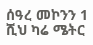ሰዓረ መኮንን 1 ሺህ ካሬ ሜትር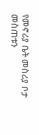የመኖሪያ ቤት መስሪያ ቦታ መስጠቱን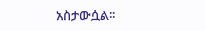አስታውሷል፡፡